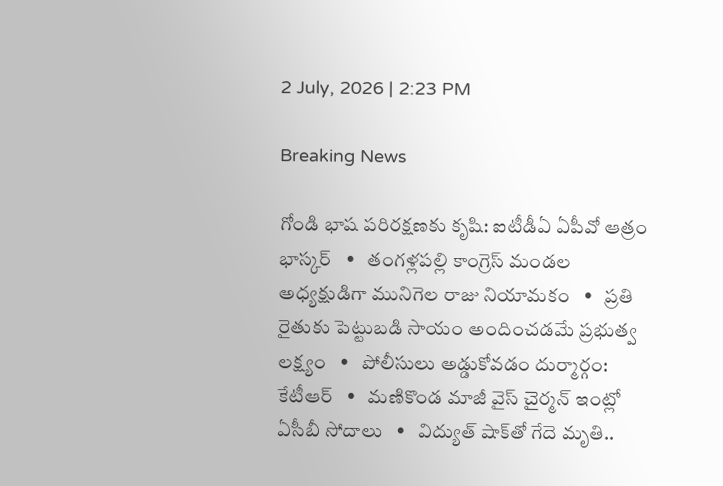2 July, 2026 | 2:23 PM

Breaking News

గోండి భాష పరిరక్షణకు కృషి: ఐటీడీఏ ఏపీవో ఆత్రం భాస్కర్   •   తంగళ్లపల్లి కాంగ్రెస్ మండల అధ్యక్షుడిగా మునిగెల రాజు నియామకం   •   ప్రతి రైతుకు పెట్టుబడి సాయం అందించడమే ప్రభుత్వ లక్ష్యం   •   పోలీసులు అడ్డుకోవడం దుర్మార్గం: కేటీఆర్   •   మణికొండ మాజీ వైస్‌ చైర్మన్‌ ఇంట్లో ఏసీబీ సోదాలు   •   విద్యుత్ షాక్‌తో గేదె మృతి..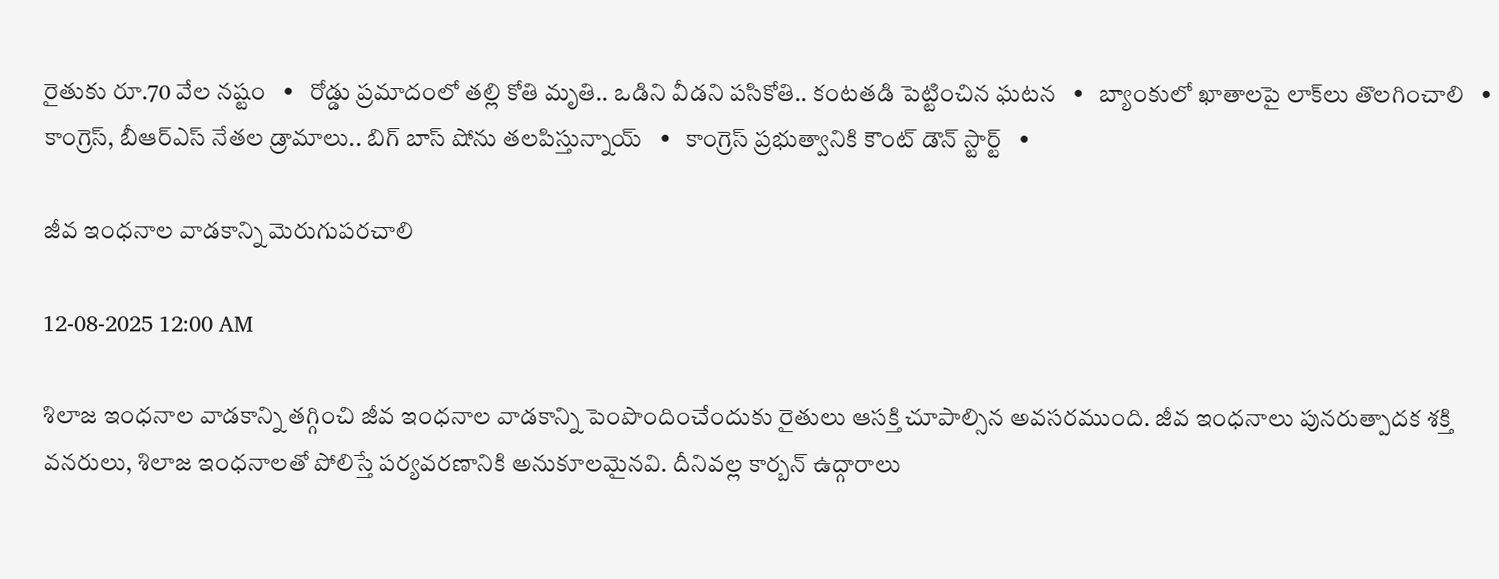రైతుకు రూ.70 వేల నష్టం   •   రోడ్డు ప్రమాదంలో తల్లి కోతి మృతి.. ఒడిని వీడని పసికోతి.. కంటతడి పెట్టించిన ఘటన   •   బ్యాంకులో ఖాతాలపై లాక్‌లు తొలగించాలి   •   కాంగ్రెస్, బీఆర్ఎస్ నేతల డ్రామాలు.. బిగ్ బాస్ షోను తలపిస్తున్నాయ్   •   కాంగ్రెస్ ప్రభుత్వానికి కౌంట్ డౌన్ స్టార్ట్   •

జీవ ఇంధనాల వాడకాన్ని మెరుగుపరచాలి

12-08-2025 12:00 AM

శిలాజ ఇంధనాల వాడకాన్ని తగ్గించి జీవ ఇంధనాల వాడకాన్ని పెంపొందించేందుకు రైతులు ఆసక్తి చూపాల్సిన అవసరముంది. జీవ ఇంధనాలు పునరుత్పాదక శక్తి వనరులు, శిలాజ ఇంధనాలతో పోలిస్తే పర్యవరణానికి అనుకూలమైనవి. దీనివల్ల కార్బన్ ఉద్గారాలు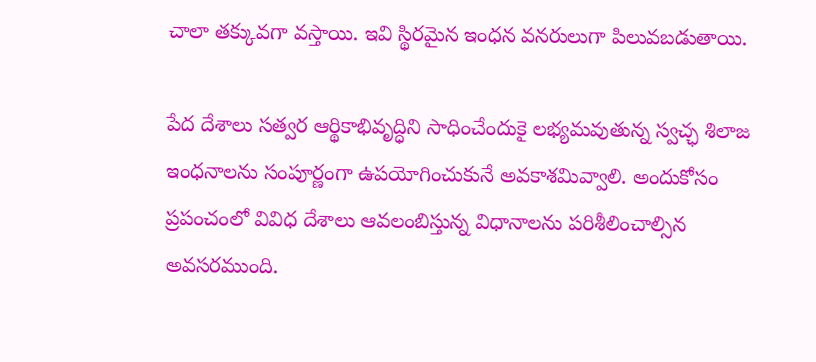చాలా తక్కువగా వస్తాయి. ఇవి స్థిరమైన ఇంధన వనరులుగా పిలువబడుతాయి.

పేద దేశాలు సత్వర ఆర్థికాభివృద్ధిని సాధించేందుకై లభ్యమవుతున్న స్వచ్ఛ శిలాజ ఇంధనాలను సంపూర్ణంగా ఉపయోగించుకునే అవకాశమివ్వాలి. అందుకోసం ప్రపంచంలో వివిధ దేశాలు ఆవలంబిస్తున్న విధానాలను పరిశీలించాల్సిన అవసరముంది.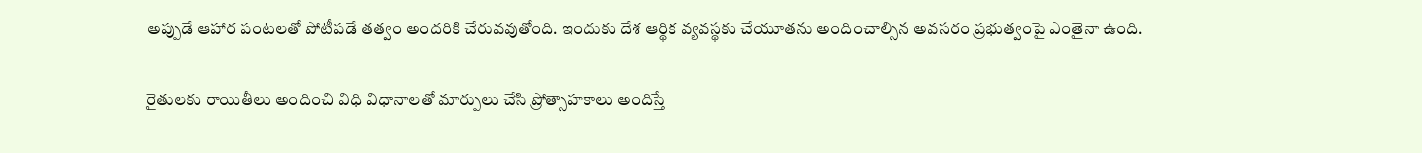అప్పుడే ఆహార పంటలతో పోటీపడే తత్వం అందరికి చేరువవుతోంది. ఇందుకు దేశ ఆర్థిక వ్యవస్థకు చేయూతను అందించాల్సిన అవసరం ప్రభుత్వంపై ఎంతైనా ఉంది.

రైతులకు రాయితీలు అందించి విధి విధానాలతో మార్పులు చేసి ప్రోత్సాహకాలు అందిస్తే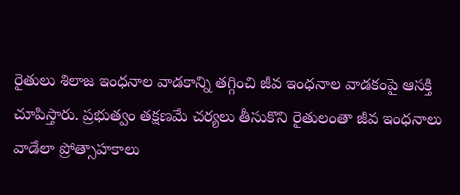రైతులు శిలాజ ఇంధనాల వాడకాన్ని తగ్గించి జీవ ఇంధనాల వాడకంపై ఆసక్తి చూపిస్తారు. ప్రభుత్వం తక్షణమే చర్యలు తీసుకొని రైతులంతా జీవ ఇంధనాలు వాడేలా ప్రోత్సాహకాలు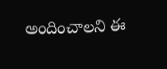అందించాలని ఈ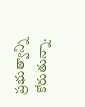ప్రభుత్వాన్ని కోరుతున్నా.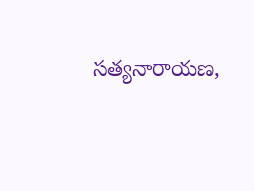సత్యనారాయణ,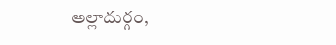అల్లాదుర్గం,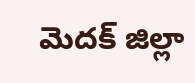మెదక్ జిల్లా